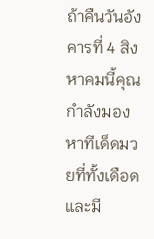ถ้าคืนวันอังคารที่ 4 สิงหาคมนี้คุณกำลังมองหาทีเด็ดมวยที่ทั้งเดือดและมี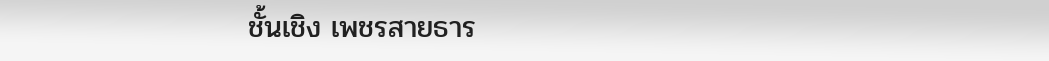ชั้นเชิง เพชรสายธาร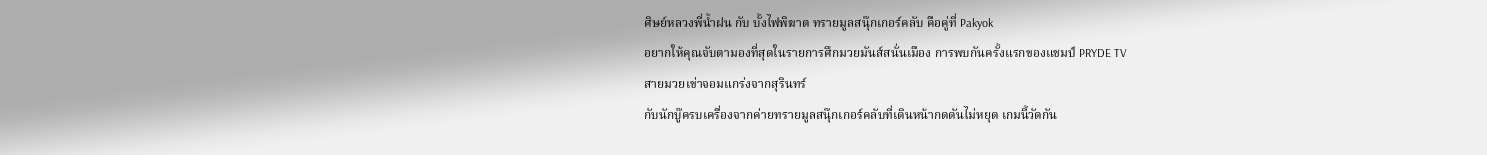ศิษย์หลวงพี่น้ำฝน กับ บั้งไฟพิฆาต ทรายมูลสนุ๊กเกอร์คลับ คือคู่ที่ Pakyok
อยากให้คุณจับตามองที่สุดในรายการศึกมวยมันส์สนั่นเมือง การพบกันครั้งแรกของแชมป์ PRYDE TV
สายมวยเข่าจอมแกร่งจากสุรินทร์
กับนักบู๊ครบเครื่องจากค่ายทรายมูลสนุ๊กเกอร์คลับที่เดินหน้ากดดันไม่หยุด เกมนี้วัดกัน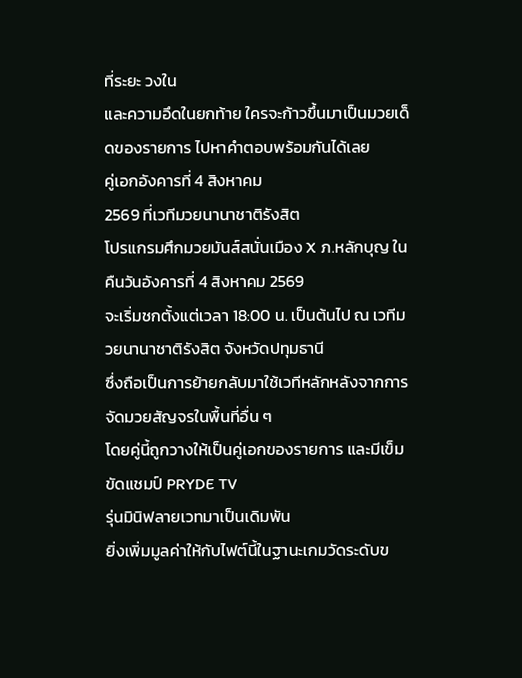ที่ระยะ วงใน
และความอึดในยกท้าย ใครจะก้าวขึ้นมาเป็นมวยเด็ดของรายการ ไปหาคำตอบพร้อมกันได้เลย
คู่เอกอังคารที่ 4 สิงหาคม
2569 ที่เวทีมวยนานาชาติรังสิต
โปรแกรมศึกมวยมันส์สนั่นเมือง X ภ.หลักบุญ ในคืนวันอังคารที่ 4 สิงหาคม 2569
จะเริ่มชกตั้งแต่เวลา 18:00 น. เป็นต้นไป ณ เวทีมวยนานาชาติรังสิต จังหวัดปทุมธานี
ซึ่งถือเป็นการย้ายกลับมาใช้เวทีหลักหลังจากการจัดมวยสัญจรในพื้นที่อื่น ๆ
โดยคู่นี้ถูกวางให้เป็นคู่เอกของรายการ และมีเข็มขัดแชมป์ PRYDE TV
รุ่นมินิฟลายเวทมาเป็นเดิมพัน
ยิ่งเพิ่มมูลค่าให้กับไฟต์นี้ในฐานะเกมวัดระดับข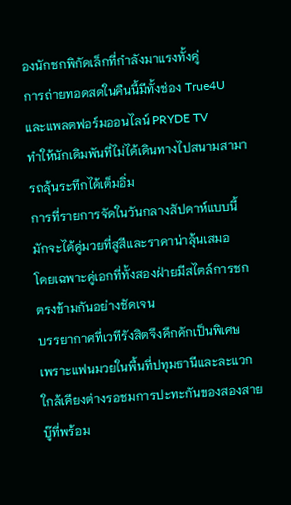องนักชกพิกัดเล็กที่กำลังมาแรงทั้งคู่
การถ่ายทอดสดในคืนนี้มีทั้งช่อง True4U และแพลตฟอร์มออนไลน์ PRYDE TV
ทำให้นักเดิมพันที่ไม่ได้เดินทางไปสนามสามารถลุ้นระทึกได้เต็มอิ่ม
การที่รายการจัดในวันกลางสัปดาห์แบบนี้มักจะได้คู่มวยที่สูสีและราคาน่าลุ้นเสมอ
โดยเฉพาะคู่เอกที่ทั้งสองฝ่ายมีสไตล์การชกตรงข้ามกันอย่างชัดเจน
บรรยากาศที่เวทีรังสิตจึงคึกคักเป็นพิเศษ
เพราะแฟนมวยในพื้นที่ปทุมธานีและละแวกใกล้เคียงต่างรอชมการปะทะกันของสองสายบู๊ที่พร้อม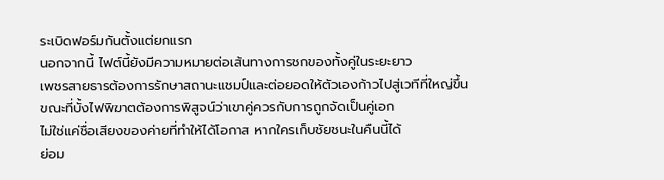ระเบิดฟอร์มกันตั้งแต่ยกแรก
นอกจากนี้ ไฟต์นี้ยังมีความหมายต่อเส้นทางการชกของทั้งคู่ในระยะยาว
เพชรสายธารต้องการรักษาสถานะแชมป์และต่อยอดให้ตัวเองก้าวไปสู่เวทีที่ใหญ่ขึ้น
ขณะที่บั้งไฟพิฆาตต้องการพิสูจน์ว่าเขาคู่ควรกับการถูกจัดเป็นคู่เอก
ไม่ใช่แค่ชื่อเสียงของค่ายที่ทำให้ได้โอกาส หากใครเก็บชัยชนะในคืนนี้ได้
ย่อม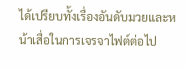ได้เปรียบทั้งเรื่องอันดับมวยและหน้าเสื่อในการเจรจาไฟต์ต่อไป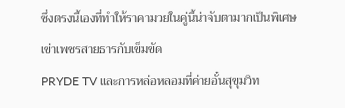ซึ่งตรงนี้เองที่ทำให้ราคามวยในคู่นี้น่าจับตามากเป็นพิเศษ
เข่าเพชรสายธารกับเข็มขัด
PRYDE TV และการหล่อหลอมที่ค่ายอั๋นสุขุมวิท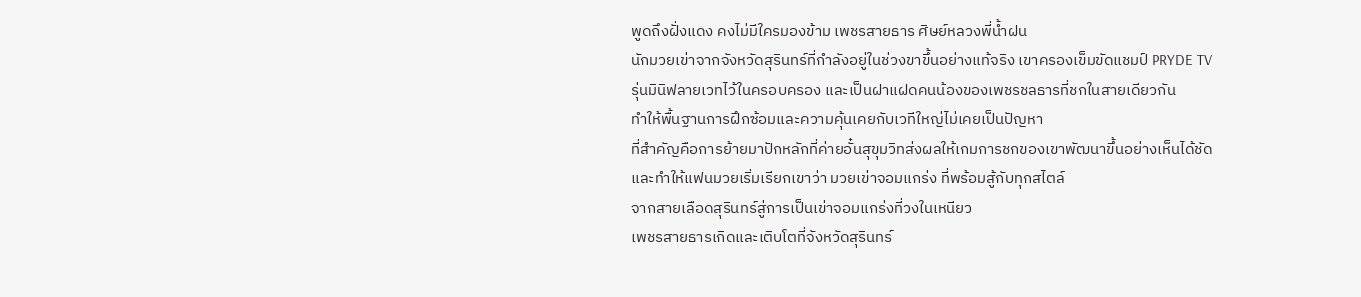พูดถึงฝั่งแดง คงไม่มีใครมองข้าม เพชรสายธาร ศิษย์หลวงพี่น้ำฝน
นักมวยเข่าจากจังหวัดสุรินทร์ที่กำลังอยู่ในช่วงขาขึ้นอย่างแท้จริง เขาครองเข็มขัดแชมป์ PRYDE TV
รุ่นมินิฟลายเวทไว้ในครอบครอง และเป็นฝาแฝดคนน้องของเพชรชลธารที่ชกในสายเดียวกัน
ทำให้พื้นฐานการฝึกซ้อมและความคุ้นเคยกับเวทีใหญ่ไม่เคยเป็นปัญหา
ที่สำคัญคือการย้ายมาปักหลักที่ค่ายอั๋นสุขุมวิทส่งผลให้เกมการชกของเขาพัฒนาขึ้นอย่างเห็นได้ชัด
และทำให้แฟนมวยเริ่มเรียกเขาว่า มวยเข่าจอมแกร่ง ที่พร้อมสู้กับทุกสไตล์
จากสายเลือดสุรินทร์สู่การเป็นเข่าจอมแกร่งที่วงในเหนียว
เพชรสายธารเกิดและเติบโตที่จังหวัดสุรินทร์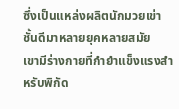ซึ่งเป็นแหล่งผลิตนักมวยเข่าชั้นดีมาหลายยุคหลายสมัย
เขามีร่างกายที่กำยำแข็งแรงสำหรับพิกัด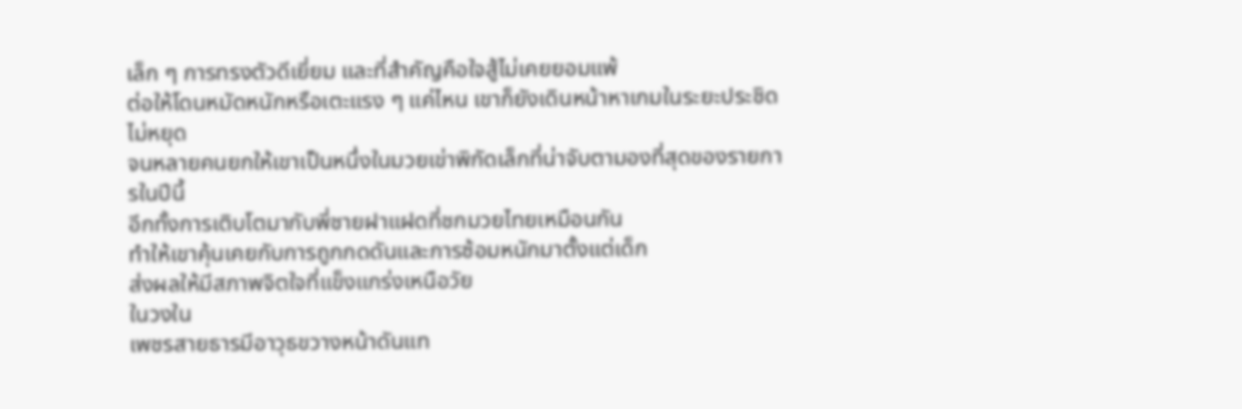เล็ก ๆ การทรงตัวดีเยี่ยม และที่สำคัญคือใจสู้ไม่เคยยอมแพ้
ต่อให้โดนหมัดหนักหรือเตะแรง ๆ แค่ไหน เขาก็ยังเดินหน้าหาเกมในระยะประชิดไม่หยุด
จนหลายคนยกให้เขาเป็นหนึ่งในมวยเข่าพิกัดเล็กที่น่าจับตามองที่สุดของรายการในปีนี้
อีกทั้งการเติบโตมากับพี่ชายฝาแฝดที่ชกมวยไทยเหมือนกัน
ทำให้เขาคุ้นเคยกับการถูกกดดันและการซ้อมหนักมาตั้งแต่เด็ก
ส่งผลให้มีสภาพจิตใจที่แข็งแกร่งเหนือวัย
ในวงใน
เพชรสายธารมีอาวุธขวางหน้าดันแท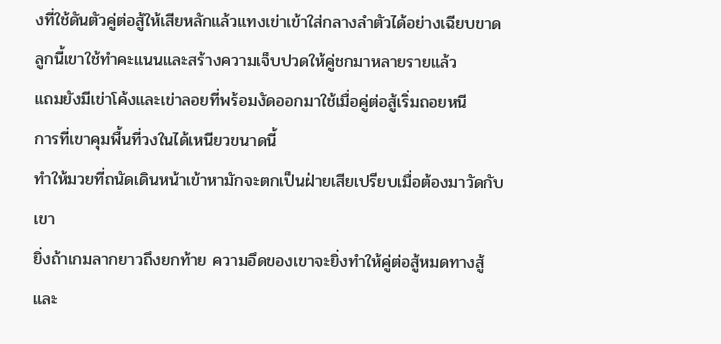งที่ใช้ดันตัวคู่ต่อสู้ให้เสียหลักแล้วแทงเข่าเข้าใส่กลางลำตัวได้อย่างเฉียบขาด
ลูกนี้เขาใช้ทำคะแนนและสร้างความเจ็บปวดให้คู่ชกมาหลายรายแล้ว
แถมยังมีเข่าโค้งและเข่าลอยที่พร้อมงัดออกมาใช้เมื่อคู่ต่อสู้เริ่มถอยหนี
การที่เขาคุมพื้นที่วงในได้เหนียวขนาดนี้
ทำให้มวยที่ถนัดเดินหน้าเข้าหามักจะตกเป็นฝ่ายเสียเปรียบเมื่อต้องมาวัดกับเขา
ยิ่งถ้าเกมลากยาวถึงยกท้าย ความอึดของเขาจะยิ่งทำให้คู่ต่อสู้หมดทางสู้
และ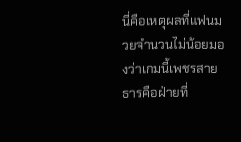นี่คือเหตุผลที่แฟนมวยจำนวนไม่น้อยมองว่าเกมนี้เพชรสายธารคือฝ่ายที่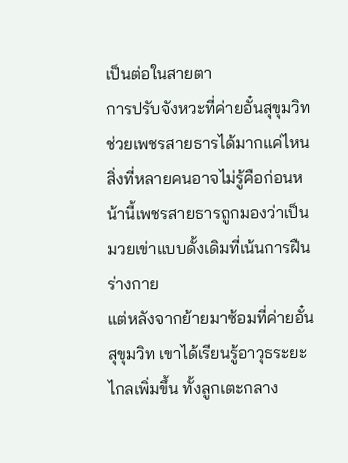เป็นต่อในสายตา
การปรับจังหวะที่ค่ายอั๋นสุขุมวิทช่วยเพชรสายธารได้มากแค่ไหน
สิ่งที่หลายคนอาจไม่รู้คือก่อนหน้านี้เพชรสายธารถูกมองว่าเป็นมวยเข่าแบบดั้งเดิมที่เน้นการฝืนร่างกาย
แต่หลังจากย้ายมาซ้อมที่ค่ายอั๋นสุขุมวิท เขาได้เรียนรู้อาวุธระยะไกลเพิ่มขึ้น ทั้งลูกเตะกลาง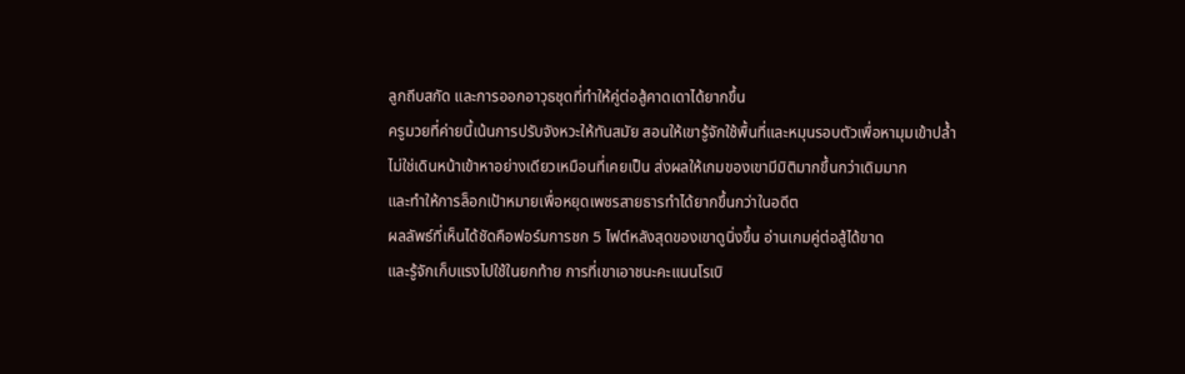ลูกถีบสกัด และการออกอาวุธชุดที่ทำให้คู่ต่อสู้คาดเดาได้ยากขึ้น
ครูมวยที่ค่ายนี้เน้นการปรับจังหวะให้ทันสมัย สอนให้เขารู้จักใช้พื้นที่และหมุนรอบตัวเพื่อหามุมเข้าปล้ำ
ไม่ใช่เดินหน้าเข้าหาอย่างเดียวเหมือนที่เคยเป็น ส่งผลให้เกมของเขามีมิติมากขึ้นกว่าเดิมมาก
และทำให้การล็อกเป้าหมายเพื่อหยุดเพชรสายธารทำได้ยากขึ้นกว่าในอดีต
ผลลัพธ์ที่เห็นได้ชัดคือฟอร์มการชก 5 ไฟต์หลังสุดของเขาดูนิ่งขึ้น อ่านเกมคู่ต่อสู้ได้ขาด
และรู้จักเก็บแรงไปใช้ในยกท้าย การที่เขาเอาชนะคะแนนโรเบิ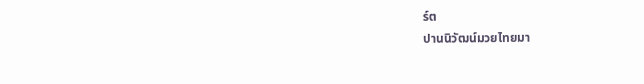ร์ต
ปานนิวัฒน์มวยไทยมา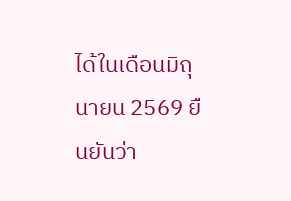ได้ในเดือนมิถุนายน 2569 ยืนยันว่า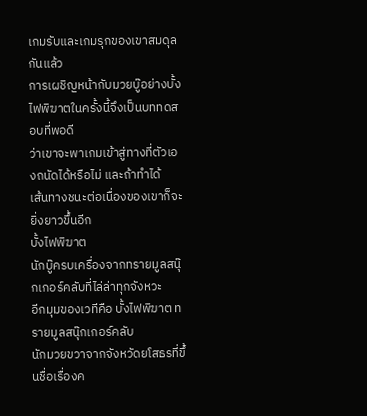เกมรับและเกมรุกของเขาสมดุลกันแล้ว
การเผชิญหน้ากับมวยบู๊อย่างบั้งไฟพิฆาตในครั้งนี้จึงเป็นบททดสอบที่พอดี
ว่าเขาจะพาเกมเข้าสู่ทางที่ตัวเองถนัดได้หรือไม่ และถ้าทำได้
เส้นทางชนะต่อเนื่องของเขาก็จะยิ่งยาวขึ้นอีก
บั้งไฟพิฆาต
นักบู๊ครบเครื่องจากทรายมูลสนุ๊กเกอร์คลับที่ไล่ล่าทุกจังหวะ
อีกมุมของเวทีคือ บั้งไฟพิฆาต ทรายมูลสนุ๊กเกอร์คลับ
นักมวยขวาจากจังหวัดยโสธรที่ขึ้นชื่อเรื่องค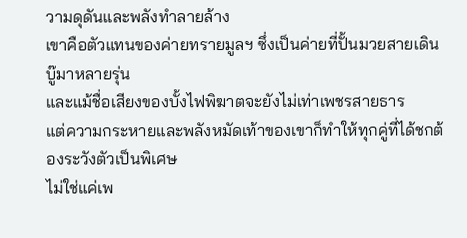วามดุดันและพลังทำลายล้าง
เขาคือตัวแทนของค่ายทรายมูลฯ ซึ่งเป็นค่ายที่ปั้นมวยสายเดินบู๊มาหลายรุ่น
และแม้ชื่อเสียงของบั้งไฟพิฆาตจะยังไม่เท่าเพชรสายธาร
แต่ความกระหายและพลังหมัดเท้าของเขาก็ทำให้ทุกคู่ที่ได้ชกต้องระวังตัวเป็นพิเศษ
ไม่ใช่แค่เพ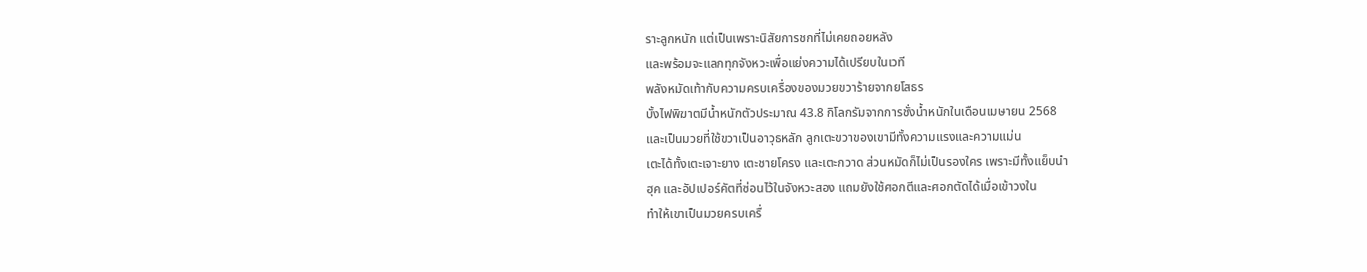ราะลูกหนัก แต่เป็นเพราะนิสัยการชกที่ไม่เคยถอยหลัง
และพร้อมจะแลกทุกจังหวะเพื่อแย่งความได้เปรียบในเวที
พลังหมัดเท้ากับความครบเครื่องของมวยขวาร้ายจากยโสธร
บั้งไฟพิฆาตมีน้ำหนักตัวประมาณ 43.8 กิโลกรัมจากการชั่งน้ำหนักในเดือนเมษายน 2568
และเป็นมวยที่ใช้ขวาเป็นอาวุธหลัก ลูกเตะขวาของเขามีทั้งความแรงและความแม่น
เตะได้ทั้งเตะเจาะยาง เตะชายโครง และเตะกวาด ส่วนหมัดก็ไม่เป็นรองใคร เพราะมีทั้งแย็บนำ
ฮุค และอัปเปอร์คัตที่ซ่อนไว้ในจังหวะสอง แถมยังใช้ศอกตีและศอกตัดได้เมื่อเข้าวงใน
ทำให้เขาเป็นมวยครบเครื่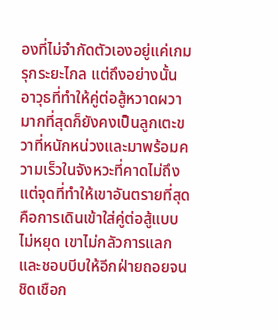องที่ไม่จำกัดตัวเองอยู่แค่เกมรุกระยะไกล แต่ถึงอย่างนั้น
อาวุธที่ทำให้คู่ต่อสู้หวาดผวามากที่สุดก็ยังคงเป็นลูกเตะขวาที่หนักหน่วงและมาพร้อมความเร็วในจังหวะที่คาดไม่ถึง
แต่จุดที่ทำให้เขาอันตรายที่สุดคือการเดินเข้าใส่คู่ต่อสู้แบบไม่หยุด เขาไม่กลัวการแลก
และชอบบีบให้อีกฝ่ายถอยจนชิดเชือก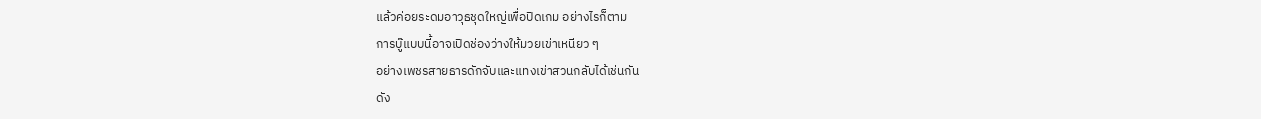แล้วค่อยระดมอาวุธชุดใหญ่เพื่อปิดเกม อย่างไรก็ตาม
การบู๊แบบนี้อาจเปิดช่องว่างให้มวยเข่าเหนียว ๆ
อย่างเพชรสายธารดักจับและแทงเข่าสวนกลับได้เช่นกัน
ดัง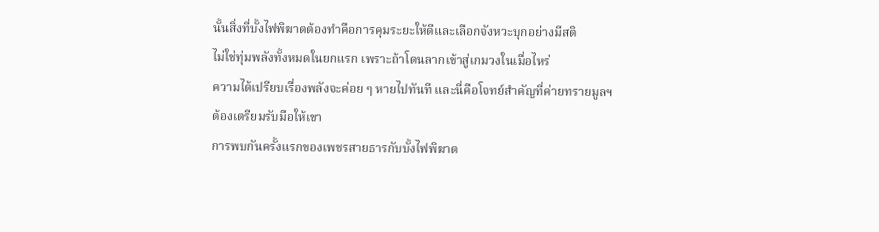นั้นสิ่งที่บั้งไฟพิฆาตต้องทำคือการคุมระยะให้ดีและเลือกจังหวะบุกอย่างมีสติ
ไม่ใช่ทุ่มพลังทั้งหมดในยกแรก เพราะถ้าโดนลากเข้าสู่เกมวงในเมื่อไหร่
ความได้เปรียบเรื่องพลังจะค่อย ๆ หายไปทันที และนี่คือโจทย์สำคัญที่ค่ายทรายมูลฯ
ต้องเตรียมรับมือให้เขา
การพบกันครั้งแรกของเพชรสายธารกับบั้งไฟพิฆาต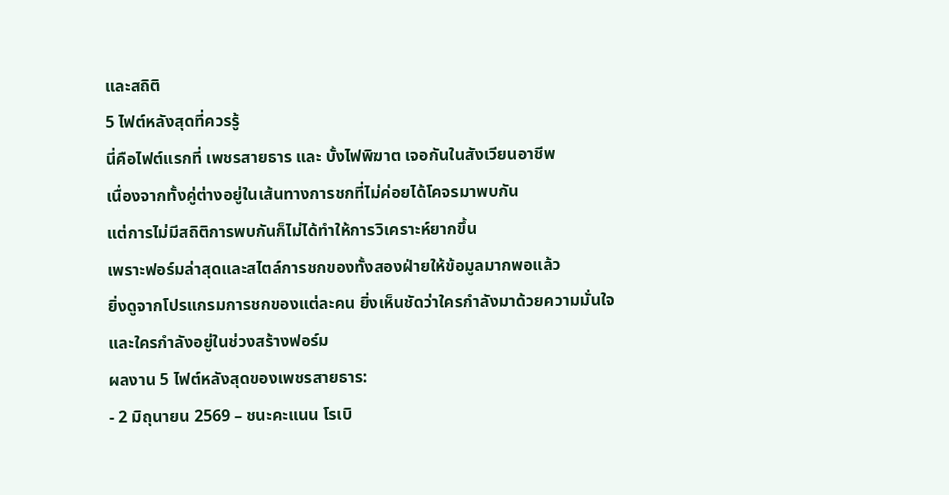และสถิติ
5 ไฟต์หลังสุดที่ควรรู้
นี่คือไฟต์แรกที่ เพชรสายธาร และ บั้งไฟพิฆาต เจอกันในสังเวียนอาชีพ
เนื่องจากทั้งคู่ต่างอยู่ในเส้นทางการชกที่ไม่ค่อยได้โคจรมาพบกัน
แต่การไม่มีสถิติการพบกันก็ไม่ได้ทำให้การวิเคราะห์ยากขึ้น
เพราะฟอร์มล่าสุดและสไตล์การชกของทั้งสองฝ่ายให้ข้อมูลมากพอแล้ว
ยิ่งดูจากโปรแกรมการชกของแต่ละคน ยิ่งเห็นชัดว่าใครกำลังมาด้วยความมั่นใจ
และใครกำลังอยู่ในช่วงสร้างฟอร์ม
ผลงาน 5 ไฟต์หลังสุดของเพชรสายธาร:
- 2 มิถุนายน 2569 – ชนะคะแนน โรเบิ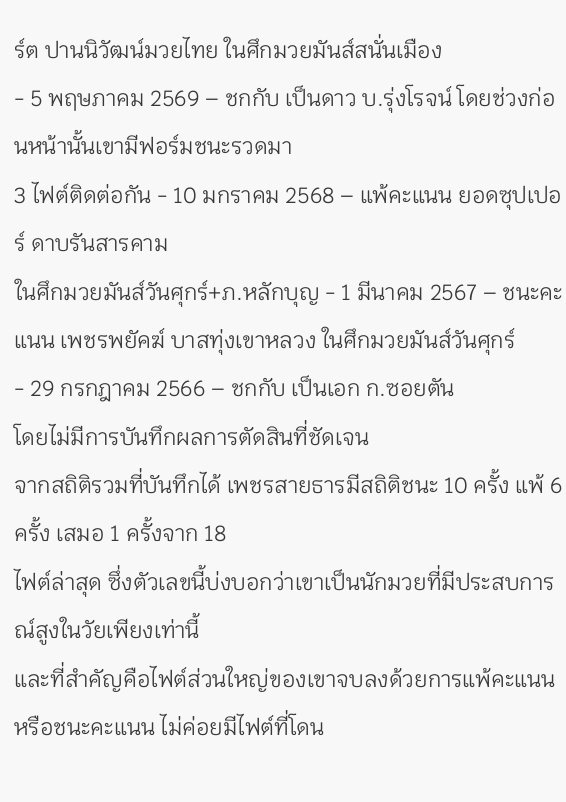ร์ต ปานนิวัฒน์มวยไทย ในศึกมวยมันส์สนั่นเมือง
- 5 พฤษภาคม 2569 – ชกกับ เป็นดาว บ.รุ่งโรจน์ โดยช่วงก่อนหน้านั้นเขามีฟอร์มชนะรวดมา
3 ไฟต์ติดต่อกัน - 10 มกราคม 2568 – แพ้คะแนน ยอดซุปเปอร์ ดาบรันสารคาม
ในศึกมวยมันส์วันศุกร์+ภ.หลักบุญ - 1 มีนาคม 2567 – ชนะคะแนน เพชรพยัคฆ์ บาสทุ่งเขาหลวง ในศึกมวยมันส์วันศุกร์
- 29 กรกฎาคม 2566 – ชกกับ เป็นเอก ก.ซอยตัน
โดยไม่มีการบันทึกผลการตัดสินที่ชัดเจน
จากสถิติรวมที่บันทึกได้ เพชรสายธารมีสถิติชนะ 10 ครั้ง แพ้ 6 ครั้ง เสมอ 1 ครั้งจาก 18
ไฟต์ล่าสุด ซึ่งตัวเลขนี้บ่งบอกว่าเขาเป็นนักมวยที่มีประสบการณ์สูงในวัยเพียงเท่านี้
และที่สำคัญคือไฟต์ส่วนใหญ่ของเขาจบลงด้วยการแพ้คะแนนหรือชนะคะแนน ไม่ค่อยมีไฟต์ที่โดน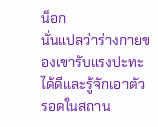น็อก
นั่นแปลว่าร่างกายของเขารับแรงปะทะได้ดีและรู้จักเอาตัวรอดในสถาน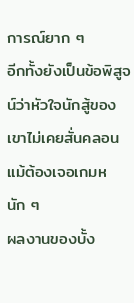การณ์ยาก ๆ
อีกทั้งยังเป็นข้อพิสูจน์ว่าหัวใจนักสู้ของเขาไม่เคยสั่นคลอนแม้ต้องเจอเกมหนัก ๆ
ผลงานของบั้ง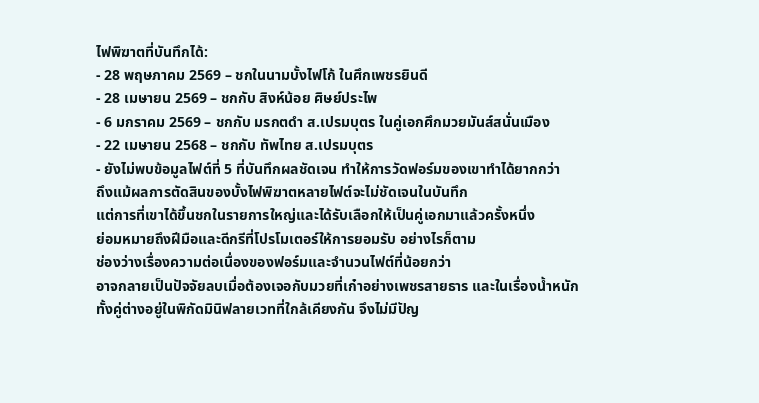ไฟพิฆาตที่บันทึกได้:
- 28 พฤษภาคม 2569 – ชกในนามบั้งไฟโก้ ในศึกเพชรยินดี
- 28 เมษายน 2569 – ชกกับ สิงห์น้อย ศิษย์ประไพ
- 6 มกราคม 2569 – ชกกับ มรกตดำ ส.เปรมบุตร ในคู่เอกศึกมวยมันส์สนั่นเมือง
- 22 เมษายน 2568 – ชกกับ ทัพไทย ส.เปรมบุตร
- ยังไม่พบข้อมูลไฟต์ที่ 5 ที่บันทึกผลชัดเจน ทำให้การวัดฟอร์มของเขาทำได้ยากกว่า
ถึงแม้ผลการตัดสินของบั้งไฟพิฆาตหลายไฟต์จะไม่ชัดเจนในบันทึก
แต่การที่เขาได้ขึ้นชกในรายการใหญ่และได้รับเลือกให้เป็นคู่เอกมาแล้วครั้งหนึ่ง
ย่อมหมายถึงฝีมือและดีกรีที่โปรโมเตอร์ให้การยอมรับ อย่างไรก็ตาม
ช่องว่างเรื่องความต่อเนื่องของฟอร์มและจำนวนไฟต์ที่น้อยกว่า
อาจกลายเป็นปัจจัยลบเมื่อต้องเจอกับมวยที่เก๋าอย่างเพชรสายธาร และในเรื่องน้ำหนัก
ทั้งคู่ต่างอยู่ในพิกัดมินิฟลายเวทที่ใกล้เคียงกัน จึงไม่มีปัญ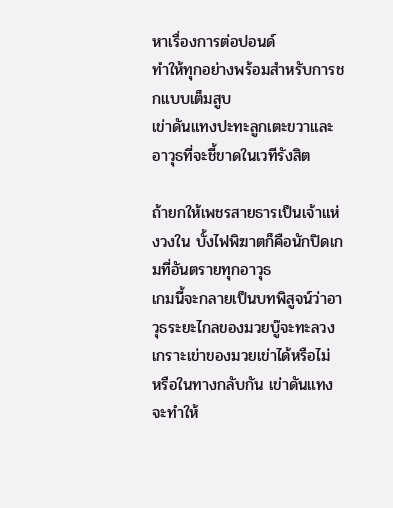หาเรื่องการต่อปอนด์
ทำให้ทุกอย่างพร้อมสำหรับการชกแบบเต็มสูบ
เข่าดันแทงปะทะลูกเตะขวาและอาวุธที่จะชี้ขาดในเวทีรังสิต

ถ้ายกให้เพชรสายธารเป็นเจ้าแห่งวงใน บั้งไฟพิฆาตก็คือนักปิดเกมที่อันตรายทุกอาวุธ
เกมนี้จะกลายเป็นบทพิสูจน์ว่าอาวุธระยะไกลของมวยบู๊จะทะลวงเกราะเข่าของมวยเข่าได้หรือไม่
หรือในทางกลับกัน เข่าดันแทงจะทำให้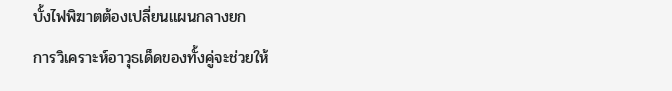บั้งไฟพิฆาตต้องเปลี่ยนแผนกลางยก
การวิเคราะห์อาวุธเด็ดของทั้งคู่จะช่วยให้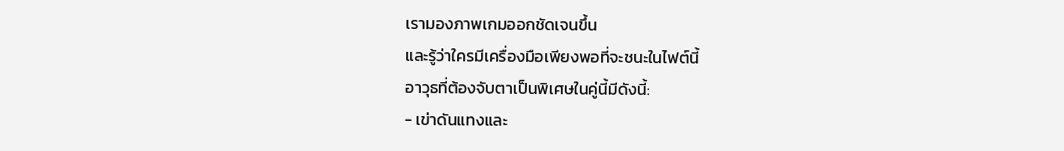เรามองภาพเกมออกชัดเจนขึ้น
และรู้ว่าใครมีเครื่องมือเพียงพอที่จะชนะในไฟต์นี้
อาวุธที่ต้องจับตาเป็นพิเศษในคู่นี้มีดังนี้:
- เข่าดันแทงและ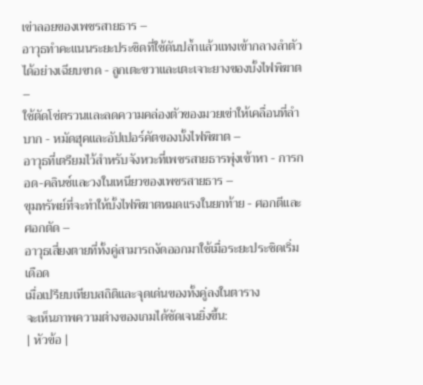เข่าลอยของเพชรสายธาร –
อาวุธทำคะแนนระยะประชิดที่ใช้ดันปล้ำแล้วแทงเข้ากลางลำตัวได้อย่างเฉียบขาด - ลูกเตะขวาและเตะเจาะยางของบั้งไฟพิฆาต –
ใช้ตัดโซ่ตรวนและลดความคล่องตัวของมวยเข่าให้เคลื่อนที่ลำบาก - หมัดฮุคและอัปเปอร์คัตของบั้งไฟพิฆาต –
อาวุธที่เตรียมไว้สำหรับจังหวะที่เพชรสายธารพุ่งเข้าหา - การกอด-คลินช์และวงในเหนียวของเพชรสายธาร –
ขุมทรัพย์ที่จะทำให้บั้งไฟพิฆาตหมดแรงในยกท้าย - ศอกตีและศอกตัด –
อาวุธเสี่ยงตายที่ทั้งคู่สามารถงัดออกมาใช้เมื่อระยะประชิดเริ่มเดือด
เมื่อเปรียบเทียบสถิติและจุดเด่นของทั้งคู่ลงในตาราง
จะเห็นภาพความต่างของเกมได้ชัดเจนยิ่งขึ้น:
| หัวข้อ |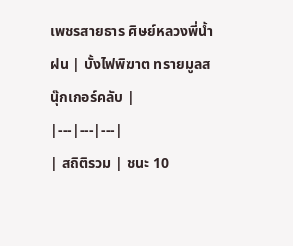เพชรสายธาร ศิษย์หลวงพี่น้ำฝน | บั้งไฟพิฆาต ทรายมูลสนุ๊กเกอร์คลับ |
|---|---|---|
| สถิติรวม | ชนะ 10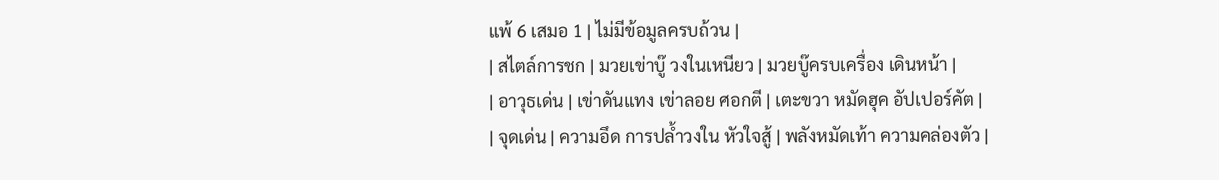แพ้ 6 เสมอ 1 | ไม่มีข้อมูลครบถ้วน |
| สไตล์การชก | มวยเข่าบู๊ วงในเหนียว | มวยบู๊ครบเครื่อง เดินหน้า |
| อาวุธเด่น | เข่าดันแทง เข่าลอย ศอกตี | เตะขวา หมัดฮุค อัปเปอร์คัต |
| จุดเด่น | ความอึด การปล้ำวงใน หัวใจสู้ | พลังหมัดเท้า ความคล่องตัว |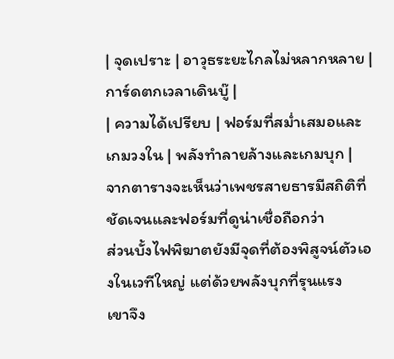| จุดเปราะ | อาวุธระยะไกลไม่หลากหลาย | การ์ดตกเวลาเดินบู๊ |
| ความได้เปรียบ | ฟอร์มที่สม่ำเสมอและเกมวงใน | พลังทำลายล้างและเกมบุก |
จากตารางจะเห็นว่าเพชรสายธารมีสถิติที่ชัดเจนและฟอร์มที่ดูน่าเชื่อถือกว่า
ส่วนบั้งไฟพิฆาตยังมีจุดที่ต้องพิสูจน์ตัวเองในเวทีใหญ่ แต่ด้วยพลังบุกที่รุนแรง
เขาจึง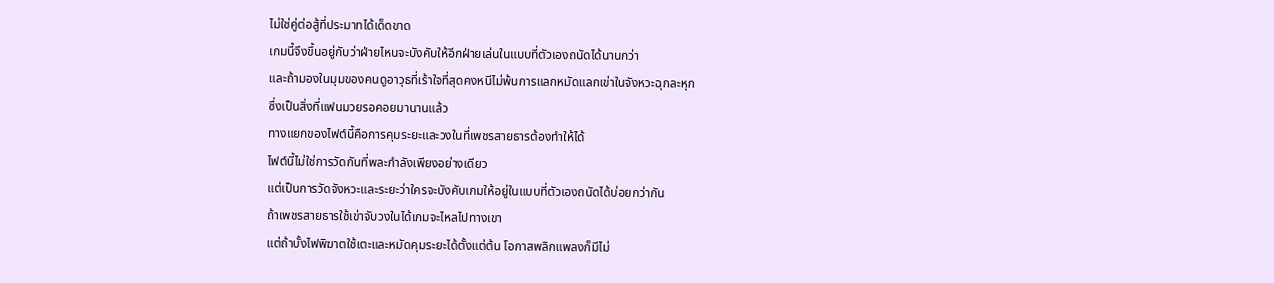ไม่ใช่คู่ต่อสู้ที่ประมาทได้เด็ดขาด
เกมนี้จึงขึ้นอยู่กับว่าฝ่ายไหนจะบังคับให้อีกฝ่ายเล่นในแบบที่ตัวเองถนัดได้นานกว่า
และถ้ามองในมุมของคนดูอาวุธที่เร้าใจที่สุดคงหนีไม่พ้นการแลกหมัดแลกเข่าในจังหวะฉุกละหุก
ซึ่งเป็นสิ่งที่แฟนมวยรอคอยมานานแล้ว
ทางแยกของไฟต์นี้คือการคุมระยะและวงในที่เพชรสายธารต้องทำให้ได้
ไฟต์นี้ไม่ใช่การวัดกันที่พละกำลังเพียงอย่างเดียว
แต่เป็นการวัดจังหวะและระยะว่าใครจะบังคับเกมให้อยู่ในแบบที่ตัวเองถนัดได้บ่อยกว่ากัน
ถ้าเพชรสายธารใช้เข่าจับวงในได้เกมจะไหลไปทางเขา
แต่ถ้าบั้งไฟพิฆาตใช้เตะและหมัดคุมระยะได้ตั้งแต่ต้น โอกาสพลิกแพลงก็มีไม่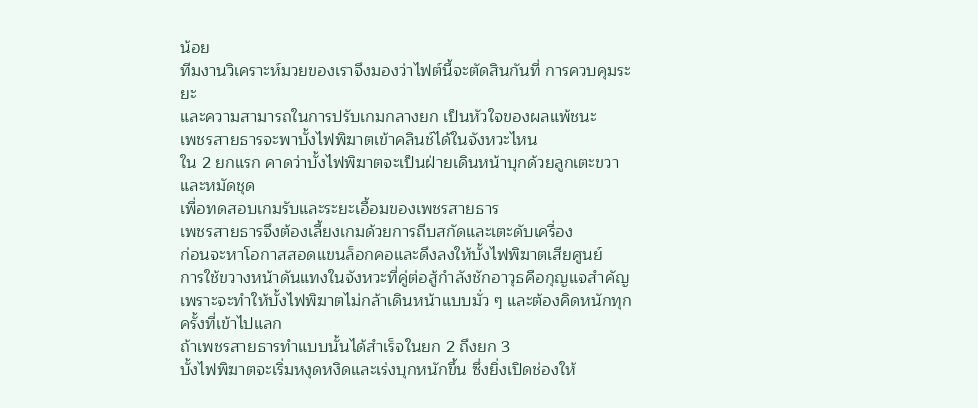น้อย
ทีมงานวิเคราะห์มวยของเราจึงมองว่าไฟต์นี้จะตัดสินกันที่ การควบคุมระยะ
และความสามารถในการปรับเกมกลางยก เป็นหัวใจของผลแพ้ชนะ
เพชรสายธารจะพาบั้งไฟพิฆาตเข้าคลินช์ได้ในจังหวะไหน
ใน 2 ยกแรก คาดว่าบั้งไฟพิฆาตจะเป็นฝ่ายเดินหน้าบุกด้วยลูกเตะขวาและหมัดชุด
เพื่อทดสอบเกมรับและระยะเอื้อมของเพชรสายธาร
เพชรสายธารจึงต้องเลี้ยงเกมด้วยการถีบสกัดและเตะดับเครื่อง
ก่อนจะหาโอกาสสอดแขนล็อกคอและดึงลงให้บั้งไฟพิฆาตเสียศูนย์
การใช้ขวางหน้าดันแทงในจังหวะที่คู่ต่อสู้กำลังชักอาวุธคือกุญแจสำคัญ
เพราะจะทำให้บั้งไฟพิฆาตไม่กล้าเดินหน้าแบบมั่ว ๆ และต้องคิดหนักทุกครั้งที่เข้าไปแลก
ถ้าเพชรสายธารทำแบบนั้นได้สำเร็จในยก 2 ถึงยก 3
บั้งไฟพิฆาตจะเริ่มหงุดหงิดและเร่งบุกหนักขึ้น ซึ่งยิ่งเปิดช่องให้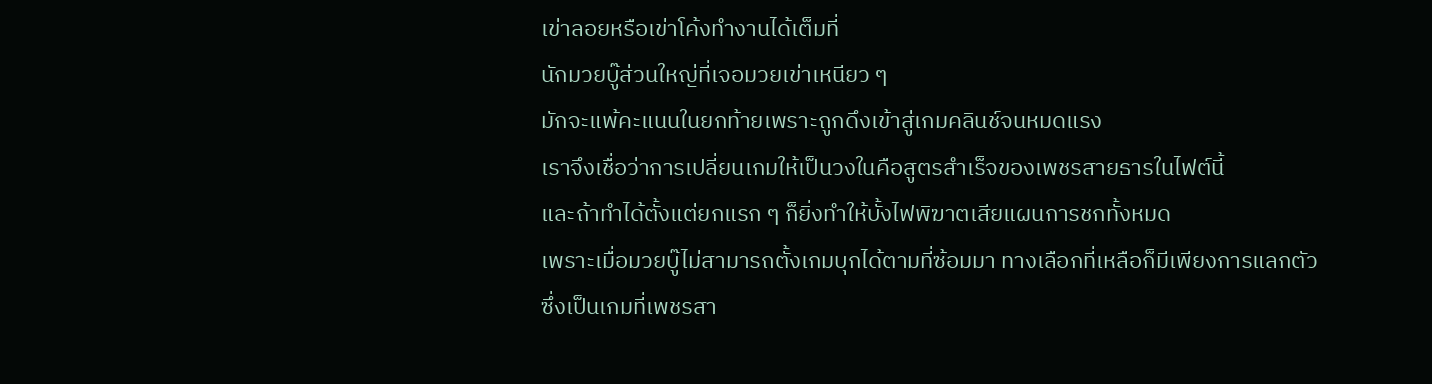เข่าลอยหรือเข่าโค้งทำงานได้เต็มที่
นักมวยบู๊ส่วนใหญ่ที่เจอมวยเข่าเหนียว ๆ
มักจะแพ้คะแนนในยกท้ายเพราะถูกดึงเข้าสู่เกมคลินช์จนหมดแรง
เราจึงเชื่อว่าการเปลี่ยนเกมให้เป็นวงในคือสูตรสำเร็จของเพชรสายธารในไฟต์นี้
และถ้าทำได้ตั้งแต่ยกแรก ๆ ก็ยิ่งทำให้บั้งไฟพิฆาตเสียแผนการชกทั้งหมด
เพราะเมื่อมวยบู๊ไม่สามารถตั้งเกมบุกได้ตามที่ซ้อมมา ทางเลือกที่เหลือก็มีเพียงการแลกตัว
ซึ่งเป็นเกมที่เพชรสา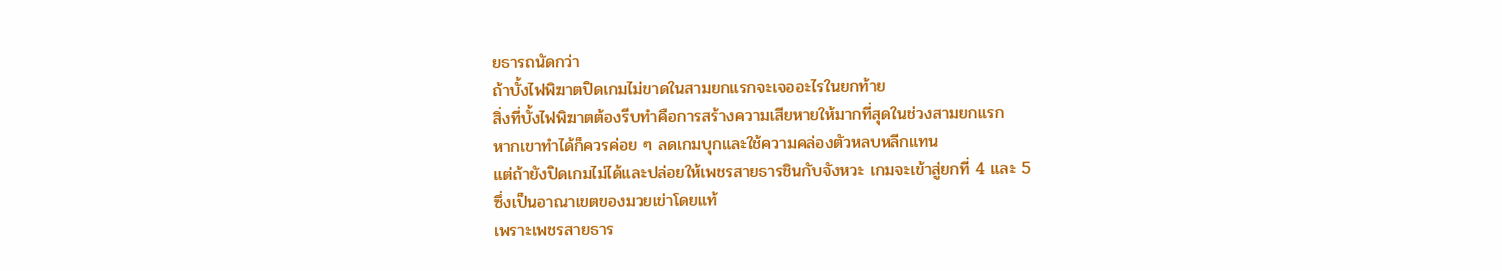ยธารถนัดกว่า
ถ้าบั้งไฟพิฆาตปิดเกมไม่ขาดในสามยกแรกจะเจออะไรในยกท้าย
สิ่งที่บั้งไฟพิฆาตต้องรีบทำคือการสร้างความเสียหายให้มากที่สุดในช่วงสามยกแรก
หากเขาทำได้ก็ควรค่อย ๆ ลดเกมบุกและใช้ความคล่องตัวหลบหลีกแทน
แต่ถ้ายังปิดเกมไม่ได้และปล่อยให้เพชรสายธารชินกับจังหวะ เกมจะเข้าสู่ยกที่ 4 และ 5
ซึ่งเป็นอาณาเขตของมวยเข่าโดยแท้
เพราะเพชรสายธาร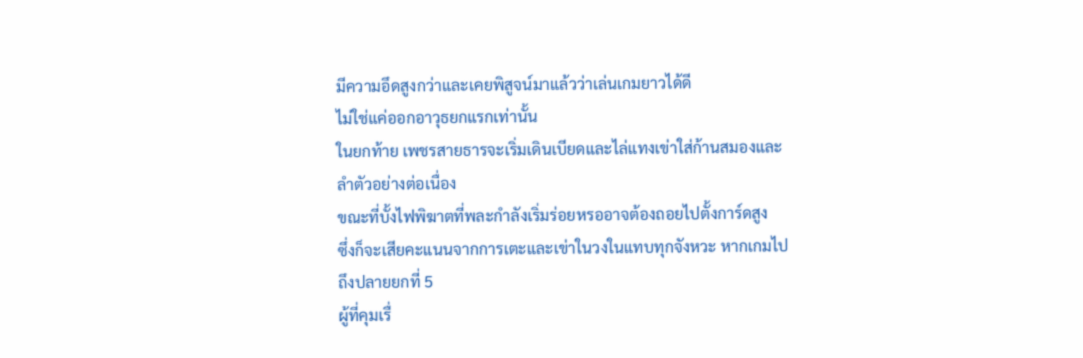มีความอึดสูงกว่าและเคยพิสูจน์มาแล้วว่าเล่นเกมยาวได้ดี
ไม่ใช่แค่ออกอาวุธยกแรกเท่านั้น
ในยกท้าย เพชรสายธารจะเริ่มเดินเบียดและไล่แทงเข่าใส่ก้านสมองและลำตัวอย่างต่อเนื่อง
ขณะที่บั้งไฟพิฆาตที่พละกำลังเริ่มร่อยหรออาจต้องถอยไปตั้งการ์ดสูง
ซึ่งก็จะเสียคะแนนจากการเตะและเข่าในวงในแทบทุกจังหวะ หากเกมไปถึงปลายยกที่ 5
ผู้ที่คุมเรื่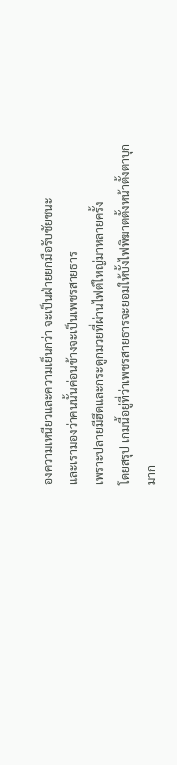องความเหนียวและความเย็นกว่า จะเป็นฝ่ายยกมือรับชัยชนะ
และเรามองว่าคนนั้นค่อนข้างจะเป็นเพชรสายธาร
เพราะปลายมีฮึดและกระดูกมวยที่ผ่านไฟต์ใหญ่มาหลายครั้ง
โดยสรุป เกมนี้อยู่ที่ว่าเพชรสายธารจะยอมให้บั้งไฟพิฆาตตั้งหน้าตั้งตาบุกมาก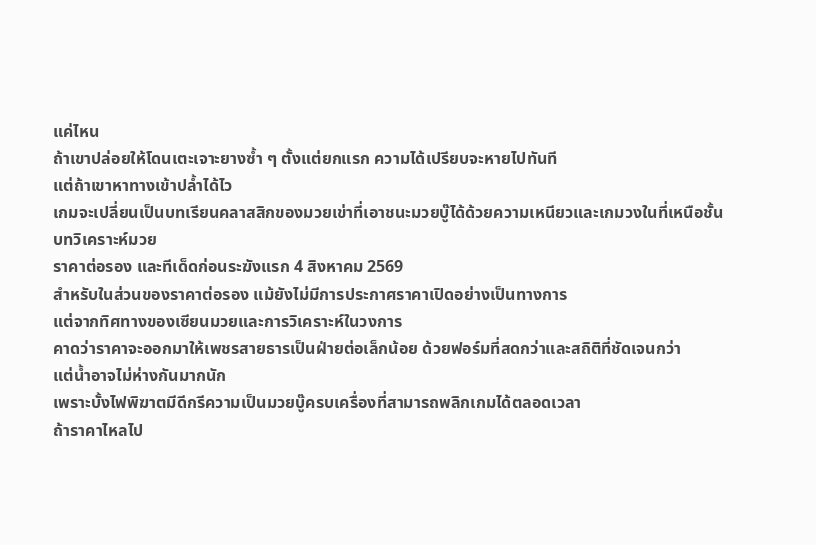แค่ไหน
ถ้าเขาปล่อยให้โดนเตะเจาะยางซ้ำ ๆ ตั้งแต่ยกแรก ความได้เปรียบจะหายไปทันที
แต่ถ้าเขาหาทางเข้าปล้ำได้ไว
เกมจะเปลี่ยนเป็นบทเรียนคลาสสิกของมวยเข่าที่เอาชนะมวยบู๊ได้ด้วยความเหนียวและเกมวงในที่เหนือชั้น
บทวิเคราะห์มวย
ราคาต่อรอง และทีเด็ดก่อนระฆังแรก 4 สิงหาคม 2569
สำหรับในส่วนของราคาต่อรอง แม้ยังไม่มีการประกาศราคาเปิดอย่างเป็นทางการ
แต่จากทิศทางของเซียนมวยและการวิเคราะห์ในวงการ
คาดว่าราคาจะออกมาให้เพชรสายธารเป็นฝ่ายต่อเล็กน้อย ด้วยฟอร์มที่สดกว่าและสถิติที่ชัดเจนกว่า
แต่น้ำอาจไม่ห่างกันมากนัก
เพราะบั้งไฟพิฆาตมีดีกรีความเป็นมวยบู๊ครบเครื่องที่สามารถพลิกเกมได้ตลอดเวลา
ถ้าราคาไหลไป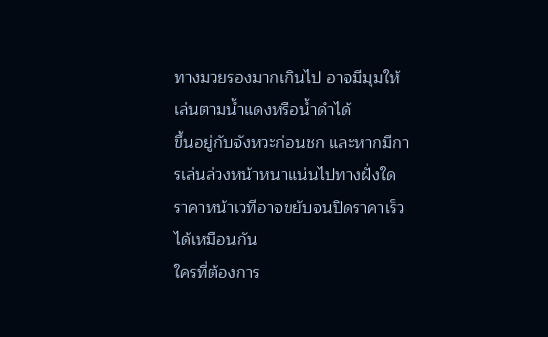ทางมวยรองมากเกินไป อาจมีมุมให้เล่นตามน้ำแดงหรือน้ำดำได้
ขึ้นอยู่กับจังหวะก่อนชก และหากมีการเล่นล่วงหน้าหนาแน่นไปทางฝั่งใด
ราคาหน้าเวทีอาจขยับจนปิดราคาเร็วได้เหมือนกัน
ใครที่ต้องการ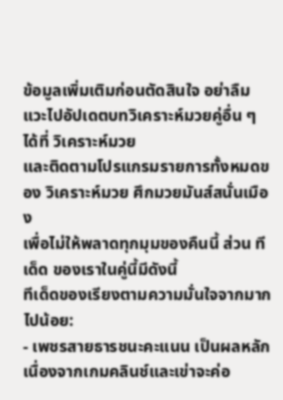ข้อมูลเพิ่มเติมก่อนตัดสินใจ อย่าลืมแวะไปอัปเดตบทวิเคราะห์มวยคู่อื่น ๆ ได้ที่ วิเคราะห์มวย
และติดตามโปรแกรมรายการทั้งหมดของ วิเคราะห์มวย ศึกมวยมันส์สนั่นเมือง
เพื่อไม่ให้พลาดทุกมุมของคืนนี้ ส่วน ทีเด็ด ของเราในคู่นี้มีดังนี้
ทีเด็ดของเรียงตามความมั่นใจจากมากไปน้อย:
- เพชรสายธารชนะคะแนน เป็นผลหลัก
เนื่องจากเกมคลินช์และเข่าจะค่อ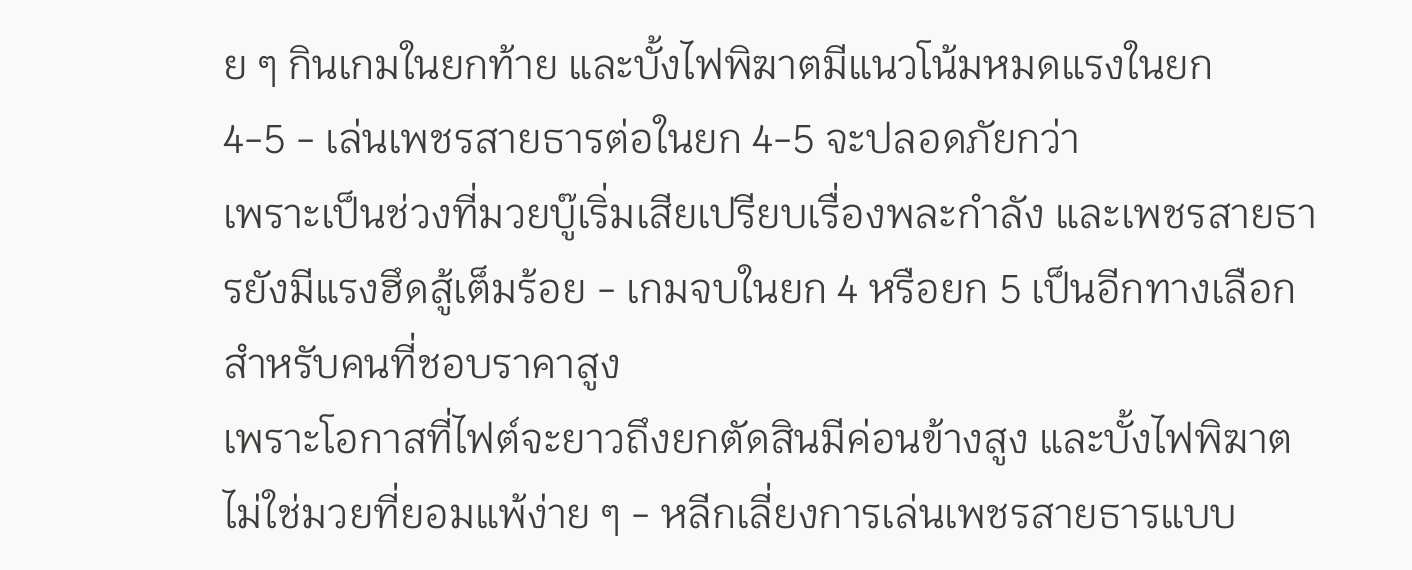ย ๆ กินเกมในยกท้าย และบั้งไฟพิฆาตมีแนวโน้มหมดแรงในยก
4-5 - เล่นเพชรสายธารต่อในยก 4-5 จะปลอดภัยกว่า
เพราะเป็นช่วงที่มวยบู๊เริ่มเสียเปรียบเรื่องพละกำลัง และเพชรสายธารยังมีแรงฮึดสู้เต็มร้อย - เกมจบในยก 4 หรือยก 5 เป็นอีกทางเลือกสำหรับคนที่ชอบราคาสูง
เพราะโอกาสที่ไฟต์จะยาวถึงยกตัดสินมีค่อนข้างสูง และบั้งไฟพิฆาตไม่ใช่มวยที่ยอมแพ้ง่าย ๆ - หลีกเลี่ยงการเล่นเพชรสายธารแบบ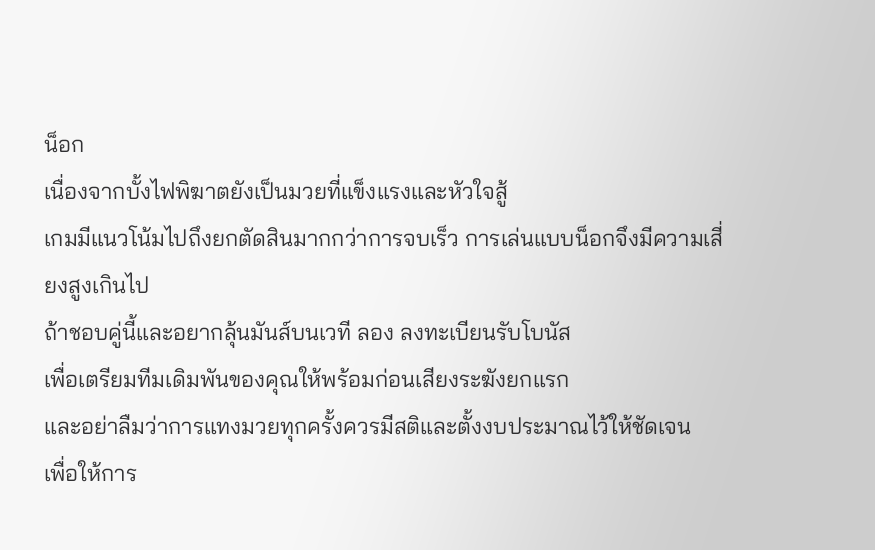น็อก
เนื่องจากบั้งไฟพิฆาตยังเป็นมวยที่แข็งแรงและหัวใจสู้
เกมมีแนวโน้มไปถึงยกตัดสินมากกว่าการจบเร็ว การเล่นแบบน็อกจึงมีความเสี่ยงสูงเกินไป
ถ้าชอบคู่นี้และอยากลุ้นมันส์บนเวที ลอง ลงทะเบียนรับโบนัส
เพื่อเตรียมทีมเดิมพันของคุณให้พร้อมก่อนเสียงระฆังยกแรก
และอย่าลืมว่าการแทงมวยทุกครั้งควรมีสติและตั้งงบประมาณไว้ให้ชัดเจน
เพื่อให้การ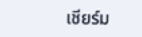เชียร์ม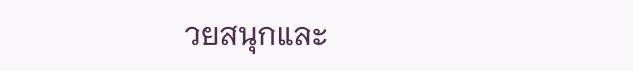วยสนุกและ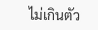ไม่เกินตัว